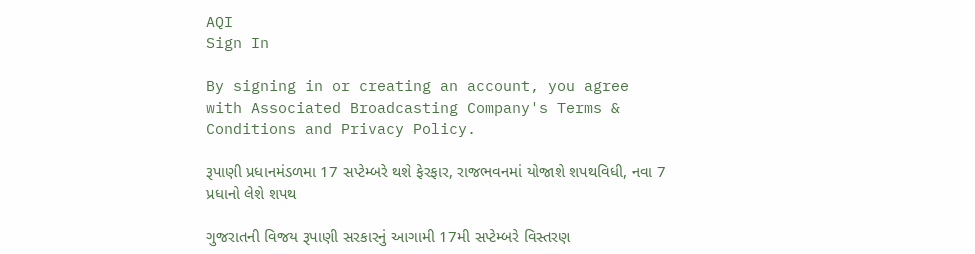AQI
Sign In

By signing in or creating an account, you agree with Associated Broadcasting Company's Terms & Conditions and Privacy Policy.

રૂપાણી પ્રધાનમંડળમા 17 સપ્ટેમ્બરે થશે ફેરફાર, રાજભવનમાં યોજાશે શપથવિધી, નવા 7 પ્રધાનો લેશે શપથ

ગુજરાતની વિજય રૂપાણી સરકારનું આગામી 17મી સપ્ટેમ્બરે વિસ્તરણ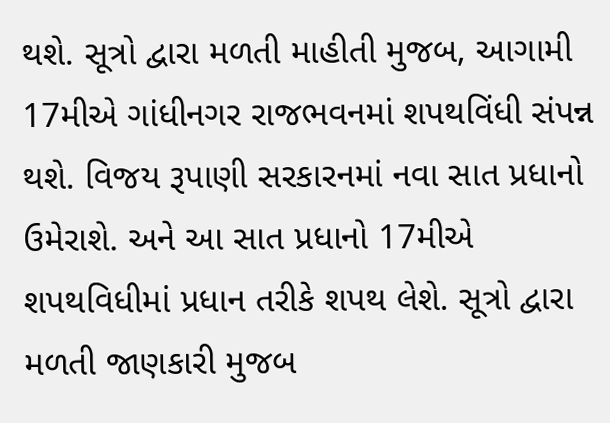થશે. સૂત્રો દ્વારા મળતી માહીતી મુજબ, આગામી 17મીએ ગાંધીનગર રાજભવનમાં શપથવિંધી સંપન્ન થશે. વિજય રૂપાણી સરકારનમાં નવા સાત પ્રધાનો ઉમેરાશે. અને આ સાત પ્રધાનો 17મીએ શપથવિધીમાં પ્રધાન તરીકે શપથ લેશે. સૂત્રો દ્વારા મળતી જાણકારી મુજબ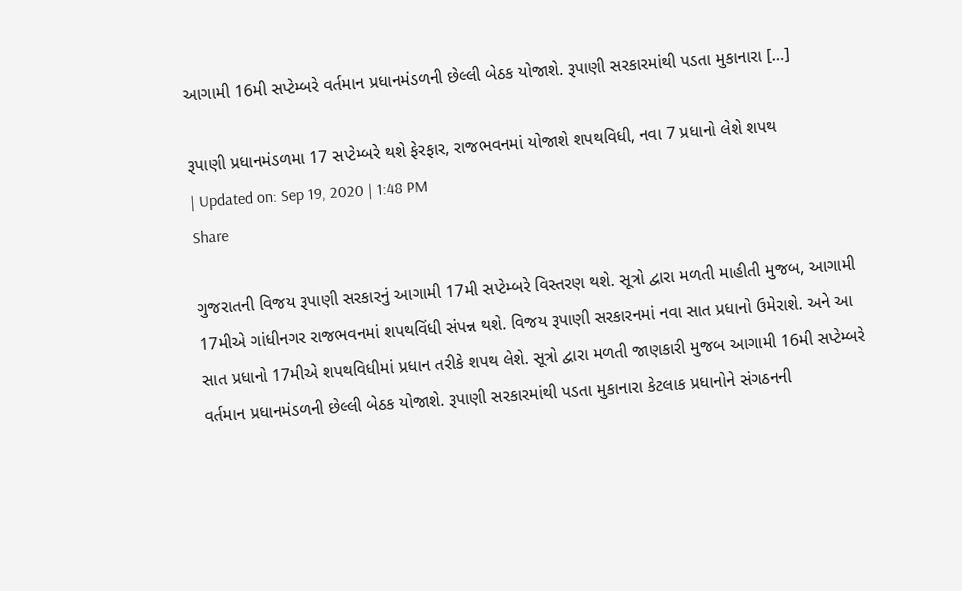આગામી 16મી સપ્ટેમ્બરે વર્તમાન પ્રધાનમંડળની છેલ્લી બેઠક યોજાશે. રૂપાણી સરકારમાંથી પડતા મુકાનારા […]

રૂપાણી પ્રધાનમંડળમા 17 સપ્ટેમ્બરે થશે ફેરફાર, રાજભવનમાં યોજાશે શપથવિધી, નવા 7 પ્રધાનો લેશે શપથ
| Updated on: Sep 19, 2020 | 1:48 PM
Share

ગુજરાતની વિજય રૂપાણી સરકારનું આગામી 17મી સપ્ટેમ્બરે વિસ્તરણ થશે. સૂત્રો દ્વારા મળતી માહીતી મુજબ, આગામી 17મીએ ગાંધીનગર રાજભવનમાં શપથવિંધી સંપન્ન થશે. વિજય રૂપાણી સરકારનમાં નવા સાત પ્રધાનો ઉમેરાશે. અને આ સાત પ્રધાનો 17મીએ શપથવિધીમાં પ્રધાન તરીકે શપથ લેશે. સૂત્રો દ્વારા મળતી જાણકારી મુજબ આગામી 16મી સપ્ટેમ્બરે વર્તમાન પ્રધાનમંડળની છેલ્લી બેઠક યોજાશે. રૂપાણી સરકારમાંથી પડતા મુકાનારા કેટલાક પ્રધાનોને સંગઠનની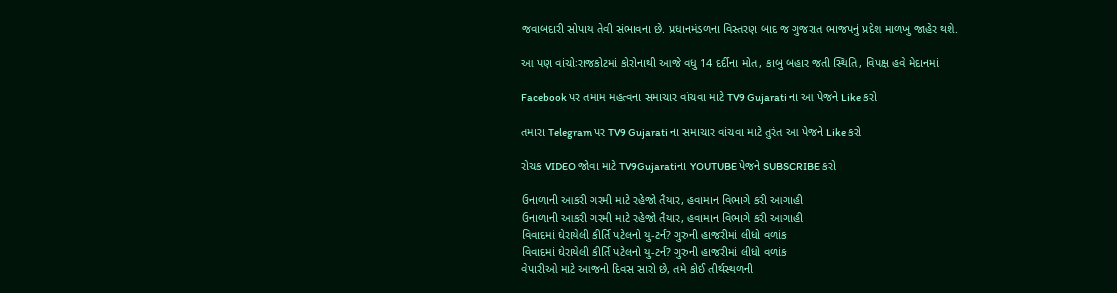જવાબદારી સોપાય તેવી સંભાવના છે. પ્રધાનમંડળના વિસ્તરણ બાદ જ ગુજરાત ભાજપનું પ્રદેશ માળખુ જાહેર થશે.

આ પણ વાંચોઃરાજકોટમાં કોરોનાથી આજે વધુ 14 દર્દીના મોત, કાબુ બહાર જતી સ્થિતિ, વિપક્ષ હવે મેદાનમાં

Facebook પર તમામ મહત્વના સમાચાર વાંચવા માટે TV9 Gujarati ના આ પેજને Like કરો

તમારા Telegram પર TV9 Gujarati ના સમાચાર વાંચવા માટે તુરંત આ પેજને Like કરો

રોચક VIDEO જોવા માટે TV9Gujaratiના YOUTUBE પેજને SUBSCRIBE કરો

ઉનાળાની આકરી ગરમી માટે રહેજો તૈયાર, હવામાન વિભાગે કરી આગાહી
ઉનાળાની આકરી ગરમી માટે રહેજો તૈયાર, હવામાન વિભાગે કરી આગાહી
વિવાદમાં ઘેરાયેલી કીર્તિ પટેલનો યુ-ટર્ન? ગુરુની હાજરીમાં લીધો વળાંક
વિવાદમાં ઘેરાયેલી કીર્તિ પટેલનો યુ-ટર્ન? ગુરુની હાજરીમાં લીધો વળાંક
વેપારીઓ માટે આજનો દિવસ સારો છે, તમે કોઈ તીર્થસ્થળની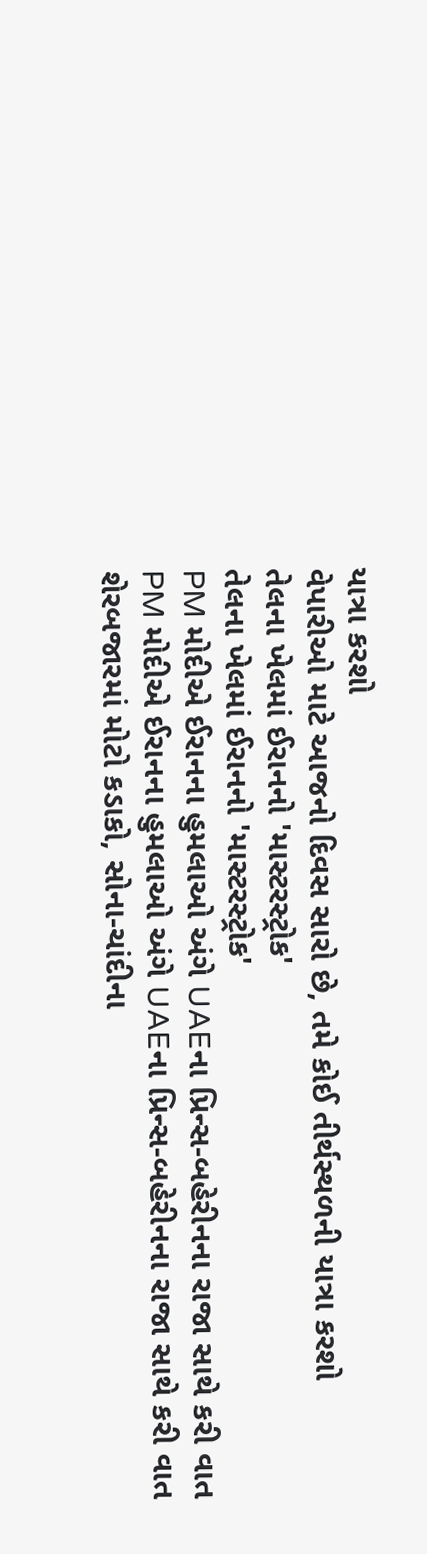યાત્રા કરશો
વેપારીઓ માટે આજનો દિવસ સારો છે, તમે કોઈ તીર્થસ્થળની યાત્રા કરશો
તેલના ખેલમાં ઈરાનનો 'માસ્ટરસ્ટ્રોક'
તેલના ખેલમાં ઈરાનનો 'માસ્ટરસ્ટ્રોક'
PM મોદીએ ઈરાનના હુમલાઓ અંગે UAEના પ્રિન્સ-બહેરીનના રાજા સાથે કરી વાત
PM મોદીએ ઈરાનના હુમલાઓ અંગે UAEના પ્રિન્સ-બહેરીનના રાજા સાથે કરી વાત
શેરબજારમાં મોટો કડાકો, સોના-ચાંદીના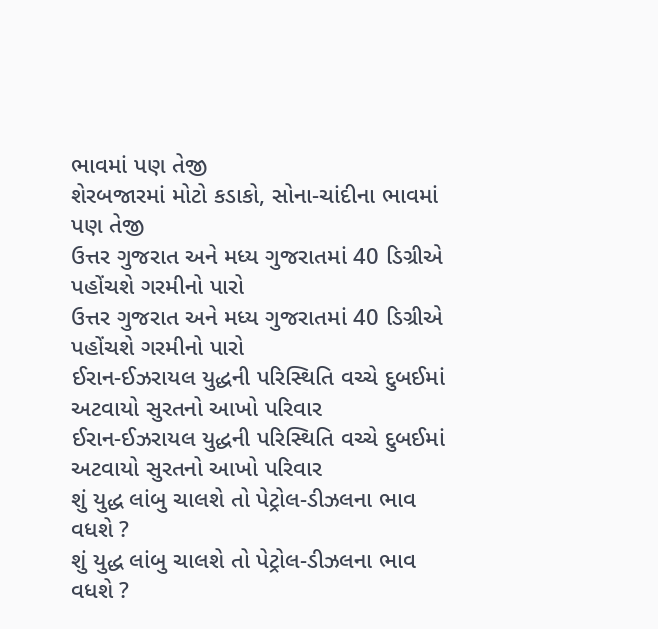ભાવમાં પણ તેજી
શેરબજારમાં મોટો કડાકો, સોના-ચાંદીના ભાવમાં પણ તેજી
ઉત્તર ગુજરાત અને મધ્ય ગુજરાતમાં 40 ડિગ્રીએ પહોંચશે ગરમીનો પારો
ઉત્તર ગુજરાત અને મધ્ય ગુજરાતમાં 40 ડિગ્રીએ પહોંચશે ગરમીનો પારો
ઈરાન-ઈઝરાયલ યુદ્ધની પરિસ્થિતિ વચ્ચે દુબઈમાં અટવાયો સુરતનો આખો પરિવાર
ઈરાન-ઈઝરાયલ યુદ્ધની પરિસ્થિતિ વચ્ચે દુબઈમાં અટવાયો સુરતનો આખો પરિવાર
શું યુદ્ધ લાંબુ ચાલશે તો પેટ્રોલ-ડીઝલના ભાવ વધશે ?
શું યુદ્ધ લાંબુ ચાલશે તો પેટ્રોલ-ડીઝલના ભાવ વધશે ?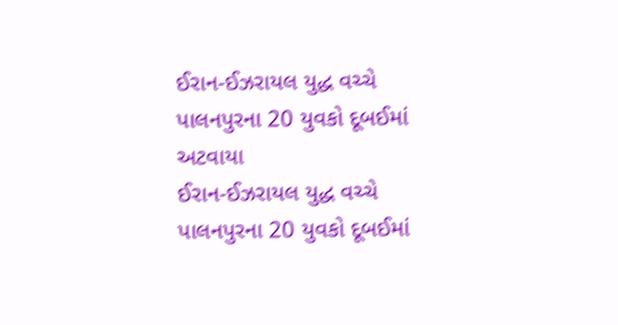ઈરાન-ઈઝરાયલ યુદ્ધ વચ્ચે પાલનપુરના 20 યુવકો દૂબઈમાં અટવાયા
ઈરાન-ઈઝરાયલ યુદ્ધ વચ્ચે પાલનપુરના 20 યુવકો દૂબઈમાં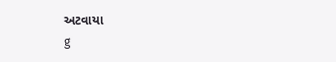અટવાયા
g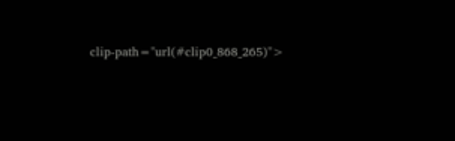clip-path="url(#clip0_868_265)">